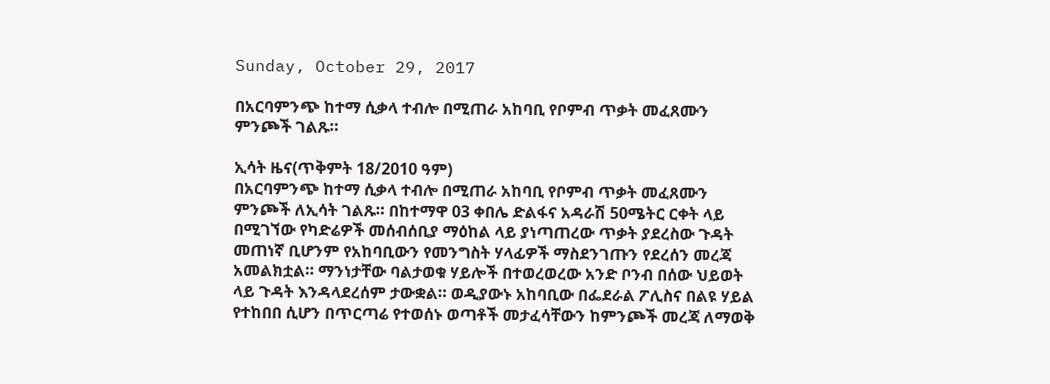Sunday, October 29, 2017

በአርባምንጭ ከተማ ሲቃላ ተብሎ በሚጠራ አከባቢ የቦምብ ጥቃት መፈጸሙን ምንጮች ገልጹ።

ኢሳት ዜና(ጥቅምት 18/2010 ዓም)
በአርባምንጭ ከተማ ሲቃላ ተብሎ በሚጠራ አከባቢ የቦምብ ጥቃት መፈጸሙን ምንጮች ለኢሳት ገልጹ። በከተማዋ 03 ቀበሌ ድልፋና አዳራሽ 50ሜትር ርቀት ላይ በሚገኘው የካድሬዎች መሰብሰቢያ ማዕከል ላይ ያነጣጠረው ጥቃት ያደረስው ጉዳት መጠነኛ ቢሆንም የአከባቢውን የመንግስት ሃላፊዎች ማስደንገጡን የደረሰን መረጃ አመልክቷል። ማንነታቸው ባልታወቁ ሃይሎች በተወረወረው አንድ ቦንብ በሰው ህይወት ላይ ጉዳት እንዳላደረሰም ታውቋል። ወዲያውኑ አከባቢው በፌደራል ፖሊስና በልዩ ሃይል የተከበበ ሲሆን በጥርጣሬ የተወሰኑ ወጣቶች መታፈሳቸውን ከምንጮች መረጃ ለማወቅ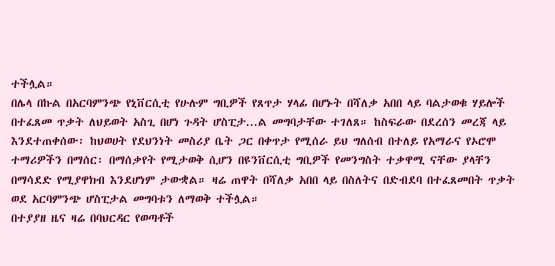ተችሏል።
በሌላ በኩል በአርባምንጭ የኒቨርሲቲ የሁሉም ግቢዎች የጸጥታ ሃላፊ በሆኑት በሻለቃ አበበ ላይ ባልታወቁ ሃይሎች በተፈጸመ ጥቃት ለህይወት አስጊ በሆነ ጉዳት ሆስፒታ...ል መግባታቸው ተገለጸ። ከስፍራው በደረሰን መረጃ ላይ እንደተጠቀሰው፡ ከህወሀት የደህንነት መስሪያ ቤት ጋር በቀጥታ የሚሰራ ይህ ግለሰብ በተለይ የአማራና የኦሮሞ ተማሪዎችን በማሰር፡ በማሰቃየት የሚታወቅ ሲሆን በዩንቨርሲቲ ግቢዎች የመንግስት ተቃዋሚ ናቸው ያላቸን በማሳደድ የሚያዋክብ እንደሆነም ታውቋል። ዛሬ ጠዋት በሻለቃ አበበ ላይ በስለትና በድብደባ በተፈጸመበት ጥቃት ወደ አርባምንጭ ሆስፒታል መግባቱን ለማወቅ ተችሏል።
በተያያዘ ዜና ዛሬ በባህርዳር የወጣቶች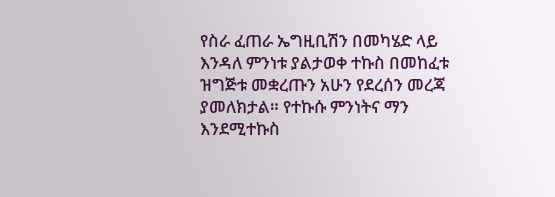የስራ ፈጠራ ኤግዚቢሽን በመካሄድ ላይ እንዳለ ምንነቱ ያልታወቀ ተኩስ በመከፈቱ ዝግጅቱ መቋረጡን አሁን የደረሰን መረጃ ያመለክታል። የተኩሱ ምንነትና ማን እንደሚተኩስ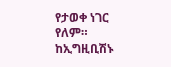የታወቀ ነገር የለም። ከኢግዚቢሽኑ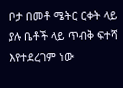ቦታ በመቶ ሜትር ርቀት ላይ ያሉ ቤቶች ላይ ጥብቅ ፍተሻ እየተደረገም ነው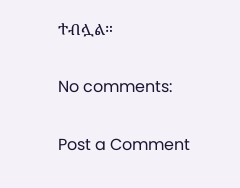ተብሏል።

No comments:

Post a Comment